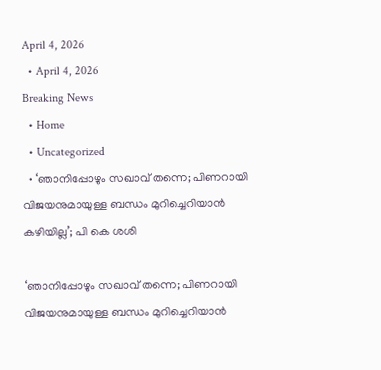April 4, 2026
  • April 4, 2026
Breaking News
  • Home
  • Uncategorized
  • ‘ഞാനിപ്പോഴും‌ സഖാവ് തന്നെ; പിണറായി വിജയനുമായുള്ള ബന്ധം മുറിച്ചെറിയാൻ കഴിയില്ല’; പി കെ ശശി

‘ഞാനിപ്പോഴും‌ സഖാവ് തന്നെ; പിണറായി വിജയനുമായുള്ള ബന്ധം മുറിച്ചെറിയാൻ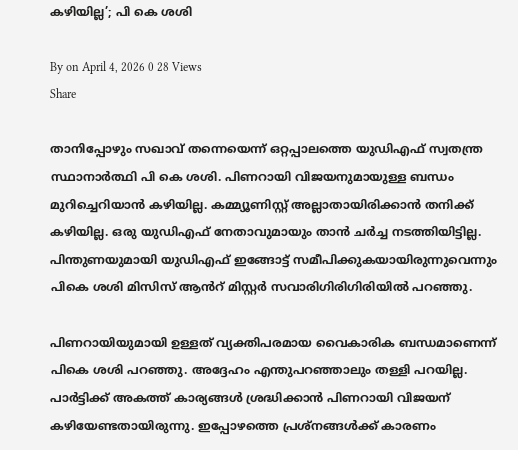കഴിയില്ല’; പി കെ ശശി

By on April 4, 2026 0 28 Views
Share

താനിപ്പോഴും സഖാവ് തന്നെയെന്ന് ഒറ്റപ്പാലത്തെ യുഡിഎഫ് സ്വതന്ത്ര സ്ഥാനാർത്ഥി പി കെ ശശി. പിണറായി വിജയനുമായുള്ള ബന്ധം മുറിച്ചെറിയാൻ കഴിയില്ല. കമ്മ്യൂണിസ്റ്റ് അല്ലാതായിരിക്കാൻ തനിക്ക് കഴിയില്ല. ഒരു യുഡിഎഫ് നേതാവുമായും താൻ ചർച്ച നടത്തിയിട്ടില്ല. പിന്തുണയുമായി യുഡിഎഫ് ഇങ്ങോട്ട് സമീപിക്കുകയായിരുന്നുവെന്നും പികെ ശശി മിസിസ് ആൻറ് മിസ്റ്റർ സവാരിഗിരിഗിരിയിൽ പറഞ്ഞു.

പിണറായിയുമായി ഉള്ളത് വ്യക്തിപരമായ വൈകാരിക ബന്ധമാണെന്ന് പികെ ശശി പറഞ്ഞു. അദ്ദേഹം എന്തുപറഞ്ഞാലും തള്ളി പറയില്ല. പാർട്ടിക്ക് അകത്ത് കാര്യങ്ങൾ ശ്രദ്ധിക്കാൻ പിണറായി വിജയന് കഴിയേണ്ടതായിരുന്നു. ഇപ്പോഴത്തെ പ്രശ്നങ്ങൾക്ക് കാരണം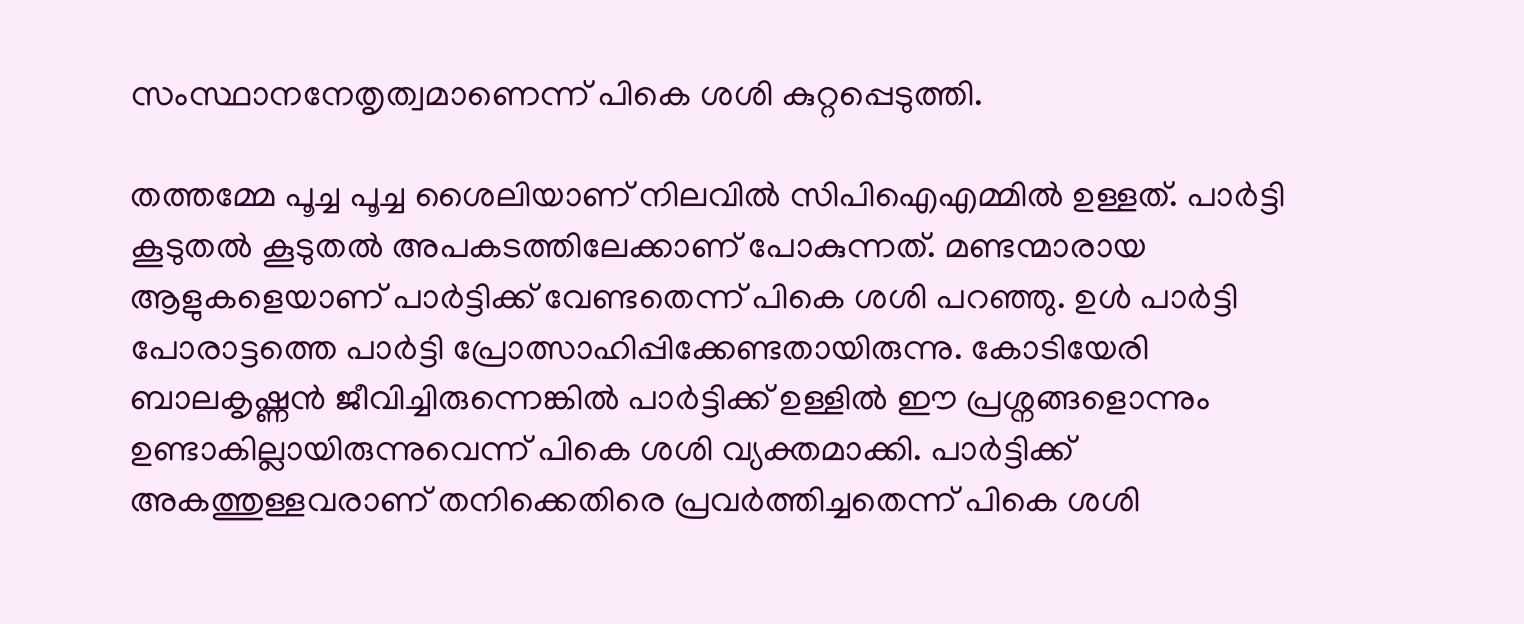സംസ്ഥാനനേതൃത്വമാണെന്ന് പികെ ശശി കുറ്റപ്പെടുത്തി.

തത്തമ്മേ പൂച്ച പൂച്ച ശൈലിയാണ് നിലവിൽ സിപിഐഎമ്മിൽ ഉള്ളത്. പാർട്ടി കൂടുതൽ കൂടുതൽ അപകടത്തിലേക്കാണ് പോകുന്നത്. മണ്ടന്മാരായ ആളുകളെയാണ് പാർട്ടിക്ക് വേണ്ടതെന്ന് പികെ ശശി പറഞ്ഞു. ഉൾ പാർട്ടി പോരാട്ടത്തെ പാർട്ടി പ്രോത്സാഹിപ്പിക്കേണ്ടതായിരുന്നു. കോടിയേരി ബാലകൃഷ്ണൻ ജീവിച്ചിരുന്നെങ്കിൽ പാർട്ടിക്ക് ഉള്ളിൽ ഈ പ്രശ്നങ്ങളൊന്നും ഉണ്ടാകില്ലായിരുന്നുവെന്ന് പികെ ശശി വ്യക്തമാക്കി. പാർട്ടിക്ക് അകത്തുള്ളവരാണ് തനിക്കെതിരെ പ്രവർത്തിച്ചതെന്ന് പികെ ശശി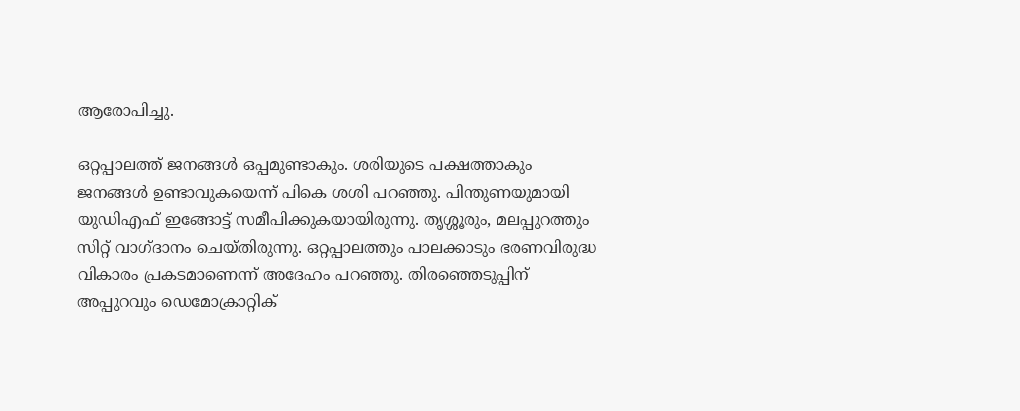ആരോപിച്ചു.

ഒറ്റപ്പാലത്ത് ജനങ്ങൾ ഒപ്പമുണ്ടാകും. ശരിയുടെ പക്ഷത്താകും ജനങ്ങൾ ഉണ്ടാവുകയെന്ന് പികെ ശശി പറഞ്ഞു. പിന്തുണയുമായി യുഡിഎഫ് ഇങ്ങോട്ട് സമീപിക്കുകയായിരുന്നു. തൃശ്ശൂരും, മലപ്പുറത്തും സിറ്റ് വാഗ്ദാനം ചെയ്തിരുന്നു. ഒറ്റപ്പാലത്തും പാലക്കാടും ഭരണവിരുദ്ധ വികാരം പ്രകടമാണെന്ന് അദേഹം പറഞ്ഞു. തിരഞ്ഞെടുപ്പിന് അപ്പുറവും ഡെമോക്രാറ്റിക്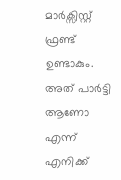മാർക്സിസ്റ്റ് ഫ്രണ്ട് ഉണ്ടാകും. അത് പാർട്ടി ആണോ എന്ന് എനിക്ക്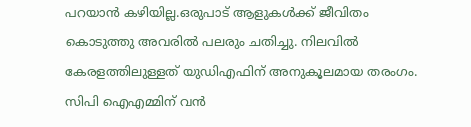പറയാൻ കഴിയില്ല.ഒരുപാട് ആളുകൾക്ക് ജീവിതം കൊടുത്തു അവരിൽ പലരും ചതിച്ചു. നിലവിൽ കേരളത്തിലുള്ളത് യുഡിഎഫിന് അനുകൂലമായ തരംഗം. സിപി ഐഎമ്മിന് വൻ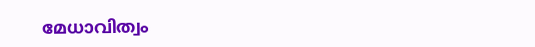മേധാവിത്വം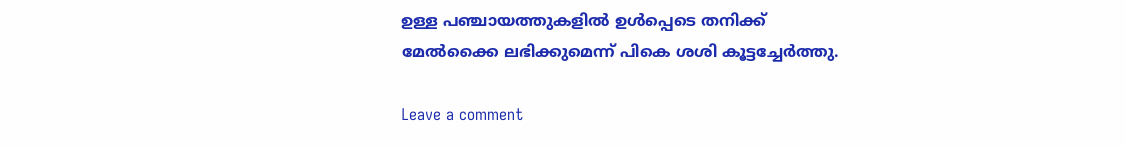ഉള്ള പഞ്ചായത്തുകളിൽ ഉൾപ്പെടെ തനിക്ക് മേൽക്കൈ ലഭിക്കുമെന്ന് പികെ ശശി കൂട്ടച്ചേർത്തു.

Leave a comment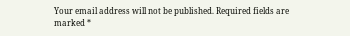Your email address will not be published. Required fields are marked *